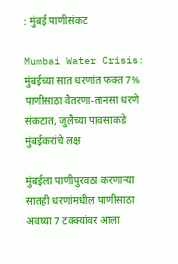: मुंबई पाणीसंकट

Mumbai Water Crisis: मुंबईच्या सात धरणांत फक्त 7% पाणीसाठा वैतरणा-तानसा धरणे संकटात, जुलैच्या पावसाकडे मुंबईकरांचे लक्ष

मुंबईला पाणीपुरवठा करणाऱ्या सातही धरणांमधील पाणीसाठा अवघ्या 7 टक्क्यांवर आला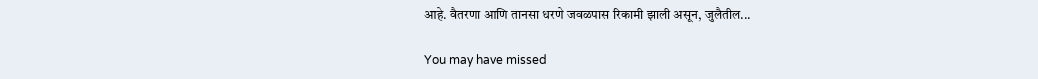आहे. वैतरणा आणि तानसा धरणे जवळपास रिकामी झाली असून, जुलैतील...

You may have missed